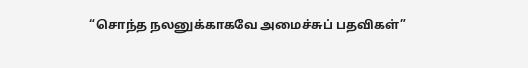“சொந்த நலனுக்காகவே அமைச்சுப் பதவிகள்”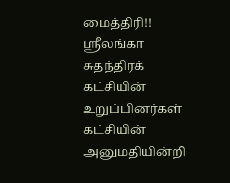மைத்திரி!!
ஸ்ரீலங்கா சுதந்திரக் கட்சியின் உறுப்பினர்கள் கட்சியின் அனுமதியின்றி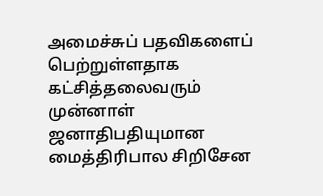அமைச்சுப் பதவிகளைப் பெற்றுள்ளதாக கட்சித்தலைவரும் முன்னாள் ஜனாதிபதியுமான மைத்திரிபால சிறிசேன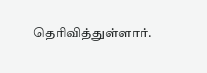தெரிவித்துள்ளார்.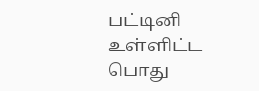பட்டினி உள்ளிட்ட பொது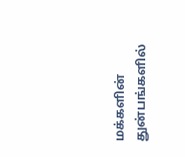மக்களின் துன்பங்களில்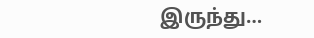இருந்து…